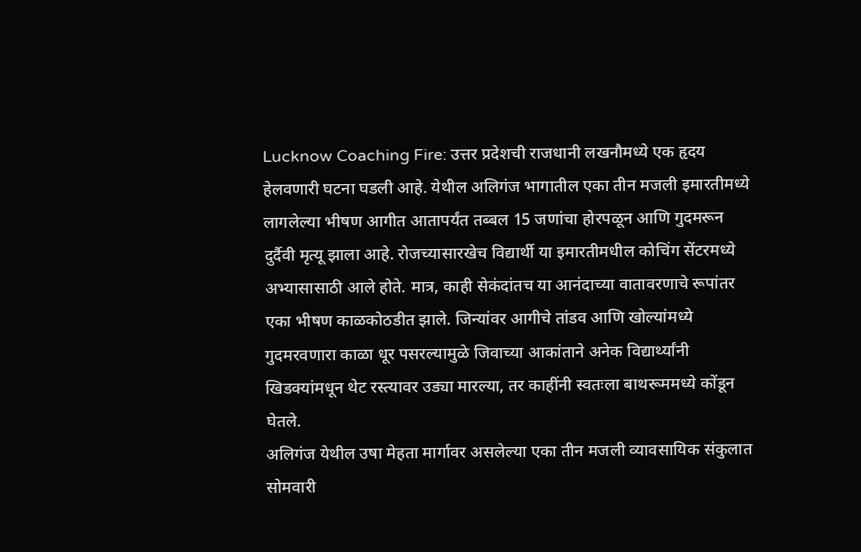Lucknow Coaching Fire: उत्तर प्रदेशची राजधानी लखनौमध्ये एक हृदय हेलवणारी घटना घडली आहे. येथील अलिगंज भागातील एका तीन मजली इमारतीमध्ये लागलेल्या भीषण आगीत आतापर्यंत तब्बल 15 जणांचा होरपळून आणि गुदमरून दुर्दैवी मृत्यू झाला आहे. रोजच्यासारखेच विद्यार्थी या इमारतीमधील कोचिंग सेंटरमध्ये अभ्यासासाठी आले होते. मात्र, काही सेकंदांतच या आनंदाच्या वातावरणाचे रूपांतर एका भीषण काळकोठडीत झाले. जिन्यांवर आगीचे तांडव आणि खोल्यांमध्ये गुदमरवणारा काळा धूर पसरल्यामुळे जिवाच्या आकांताने अनेक विद्यार्थ्यांनी खिडक्यांमधून थेट रस्त्यावर उड्या मारल्या, तर काहींनी स्वतःला बाथरूममध्ये कोंडून घेतले.
अलिगंज येथील उषा मेहता मार्गावर असलेल्या एका तीन मजली व्यावसायिक संकुलात सोमवारी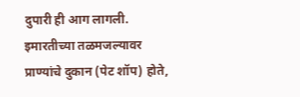दुपारी ही आग लागली. इमारतीच्या तळमजल्यावर प्राण्यांचे दुकान (पेट शॉप) होते,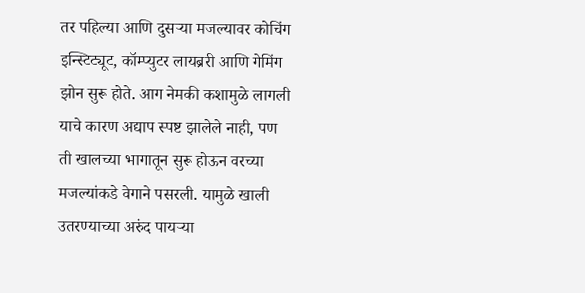तर पहिल्या आणि दुसऱ्या मजल्यावर कोचिंग इन्स्टिट्यूट, कॉम्प्युटर लायब्ररी आणि गेमिंग झोन सुरू होते. आग नेमकी कशामुळे लागली याचे कारण अद्याप स्पष्ट झालेले नाही, पण ती खालच्या भागातून सुरू होऊन वरच्या मजल्यांकडे वेगाने पसरली. यामुळे खाली उतरण्याच्या अरुंद पायऱ्या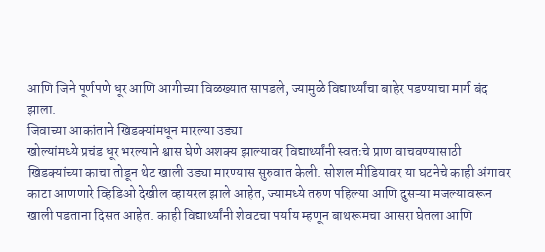आणि जिने पूर्णपणे धूर आणि आगीच्या विळख्यात सापडले, ज्यामुळे विद्यार्थ्यांचा बाहेर पडण्याचा मार्ग बंद झाला.
जिवाच्या आकांताने खिडक्यांमधून मारल्या उड्या
खोल्यांमध्ये प्रचंड धूर भरल्याने श्वास घेणे अशक्य झाल्यावर विद्यार्थ्यांनी स्वतःचे प्राण वाचवण्यासाठी खिडक्यांच्या काचा तोडून थेट खाली उड्या मारण्यास सुरुवात केली. सोशल मीडियावर या घटनेचे काही अंगावर काटा आणणारे व्हिडिओ देखील व्हायरल झाले आहेत, ज्यामध्ये तरुण पहिल्या आणि दुसऱ्या मजल्यावरून खाली पडताना दिसत आहेत. काही विद्यार्थ्यांनी शेवटचा पर्याय म्हणून बाथरूमचा आसरा घेतला आणि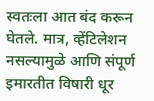स्वतःला आत बंद करून घेतले. मात्र, व्हेंटिलेशन नसल्यामुळे आणि संपूर्ण इमारतीत विषारी धूर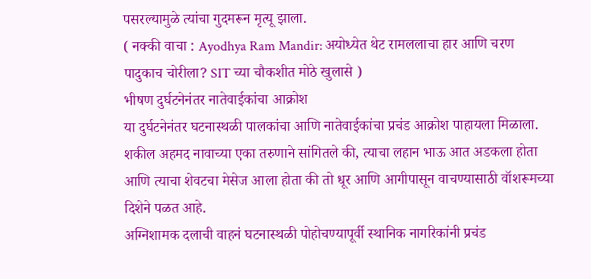पसरल्यामुळे त्यांचा गुदमरून मृत्यू झाला.
( नक्की वाचा : Ayodhya Ram Mandir: अयोध्येत थेट रामललाचा हार आणि चरण पादुकाच चोरीला? SIT च्या चौकशीत मोठे खुलासे )
भीषण दुर्घटनेनंतर नातेवाईकांचा आक्रोश
या दुर्घटनेनंतर घटनास्थळी पालकांचा आणि नातेवाईकांचा प्रचंड आक्रोश पाहायला मिळाला. शकील अहमद नावाच्या एका तरुणाने सांगितले की, त्याचा लहान भाऊ आत अडकला होता आणि त्याचा शेवटचा मेसेज आला होता की तो धूर आणि आगीपासून वाचण्यासाठी वॉशरूमच्या दिशेने पळत आहे.
अग्निशामक दलाची वाहनं घटनास्थळी पोहोचण्यापूर्वी स्थानिक नागरिकांनी प्रचंड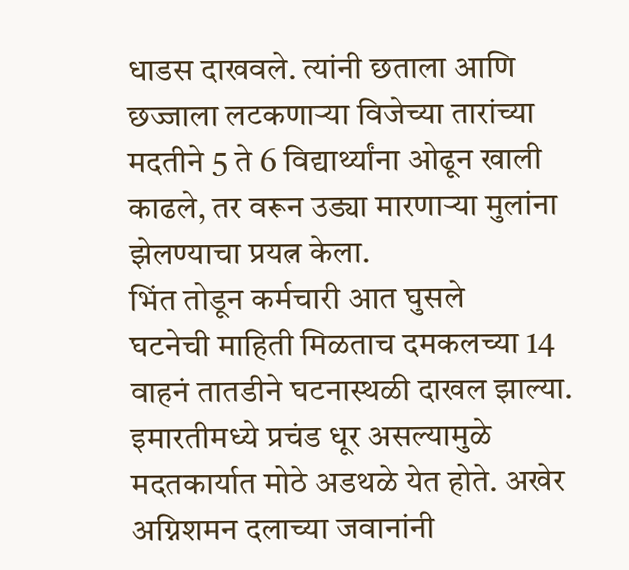धाडस दाखवले. त्यांनी छताला आणि छज्जाला लटकणाऱ्या विजेच्या तारांच्या मदतीने 5 ते 6 विद्यार्थ्यांना ओढून खाली काढले, तर वरून उड्या मारणाऱ्या मुलांना झेलण्याचा प्रयत्न केला.
भिंत तोडून कर्मचारी आत घुसले
घटनेची माहिती मिळताच दमकलच्या 14 वाहनं तातडीने घटनास्थळी दाखल झाल्या. इमारतीमध्ये प्रचंड धूर असल्यामुळे मदतकार्यात मोठे अडथळे येत होते. अखेर अग्निशमन दलाच्या जवानांनी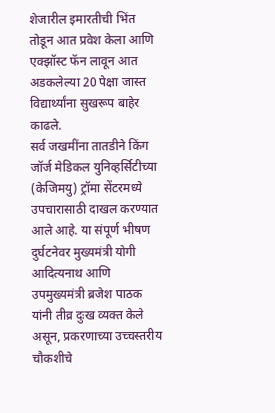शेजारील इमारतीची भिंत तोडून आत प्रवेश केला आणि एक्झॉस्ट फॅन लावून आत अडकलेल्या 20 पेक्षा जास्त विद्यार्थ्यांना सुखरूप बाहेर काढले.
सर्व जखमींना तातडीने किंग जॉर्ज मेडिकल युनिव्हर्सिटीच्या (केजिमयु) ट्रॉमा सेंटरमध्ये उपचारासाठी दाखल करण्यात आले आहे. या संपूर्ण भीषण दुर्घटनेवर मुख्यमंत्री योगी आदित्यनाथ आणि उपमुख्यमंत्री ब्रजेश पाठक यांनी तीव्र दुःख व्यक्त केले असून, प्रकरणाच्या उच्चस्तरीय चौकशीचे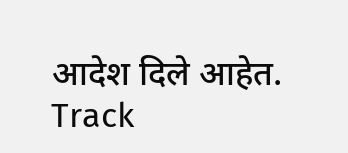आदेश दिले आहेत.
Track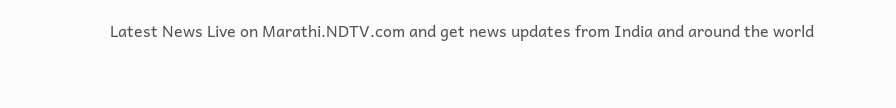Latest News Live on Marathi.NDTV.com and get news updates from India and around the world